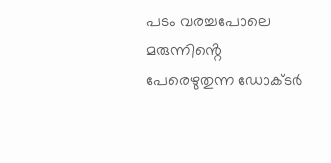പടം വരച്ചപോലെ മരുന്നിൻ്റെ പേരെഴുതുന്ന ഡോക്ടര്‍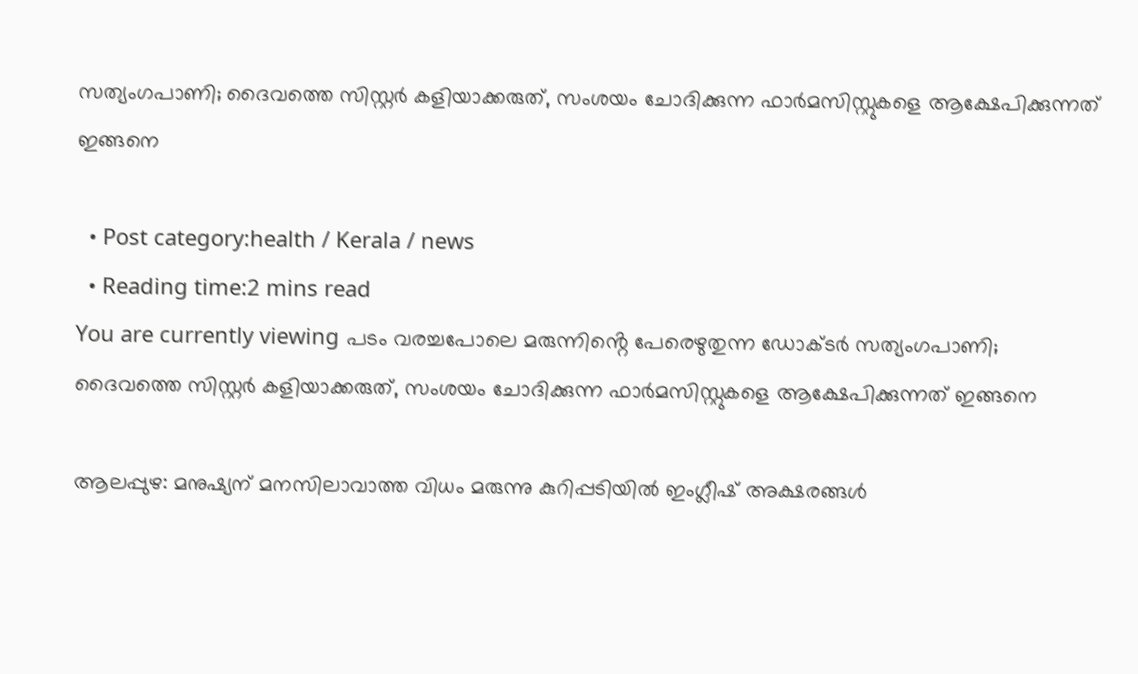സത്യംഗപാണി; ദൈവത്തെ സിസ്റ്റര്‍ കളിയാക്കരുത്, സംശയം ചോദിക്കുന്ന ഫാര്‍മസിസ്റ്റുകളെ ആക്ഷേപിക്കുന്നത് ഇങ്ങനെ

  • Post category:health / Kerala / news
  • Reading time:2 mins read
You are currently viewing പടം വരച്ചപോലെ മരുന്നിൻ്റെ പേരെഴുതുന്ന ഡോക്ടര്‍ സത്യംഗപാണി; ദൈവത്തെ സിസ്റ്റര്‍ കളിയാക്കരുത്, സംശയം ചോദിക്കുന്ന ഫാര്‍മസിസ്റ്റുകളെ ആക്ഷേപിക്കുന്നത് ഇങ്ങനെ

ആലപ്പുഴ: മനുഷ്യന് മനസിലാവാത്ത വിധം മരുന്നു കുറിപ്പടിയില്‍ ഇംഗ്ലീഷ് അക്ഷരങ്ങള്‍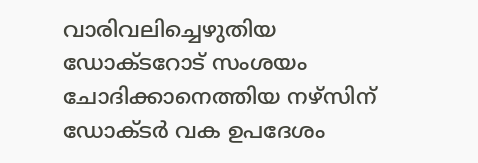വാരിവലിച്ചെഴുതിയ ഡോക്ടറോട് സംശയം ചോദിക്കാനെത്തിയ നഴ്‌സിന് ഡോക്ടര്‍ വക ഉപദേശം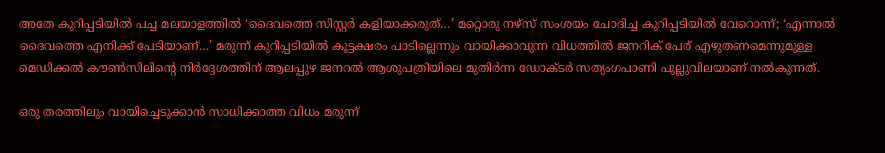അതേ കുറിപ്പടിയില്‍ പച്ച മലയാളത്തില്‍ ‘ദൈവത്തെ സിസ്റ്റര്‍ കളിയാക്കരുത്…’ മറ്റൊരു നഴ്‌സ് സംശയം ചോദിച്ച കുറിപ്പടിയില്‍ വേറൊന്ന്; ‘എന്നാല്‍ ദൈവത്തെ എനിക്ക് പേടിയാണ്…’ മരുന്ന് കുറിപ്പടിയില്‍ കൂട്ടക്ഷരം പാടില്ലെന്നും വായിക്കാവുന്ന വിധത്തില്‍ ജനറിക് പേര് എഴുതണമെന്നുമുള്ള മെഡിക്കല്‍ കൗണ്‍സിലിൻ്റെ നിര്‍ദ്ദേശത്തിന് ആലപ്പുഴ ജനറല്‍ ആശുപത്രിയിലെ മുതിര്‍ന്ന ഡോക്ടര്‍ സത്യംഗപാണി പുല്ലുവിലയാണ് നല്‍കുന്നത്.

ഒരു തരത്തിലും വായിച്ചെടുക്കാന്‍ സാധിക്കാത്ത വിധം മരുന്ന്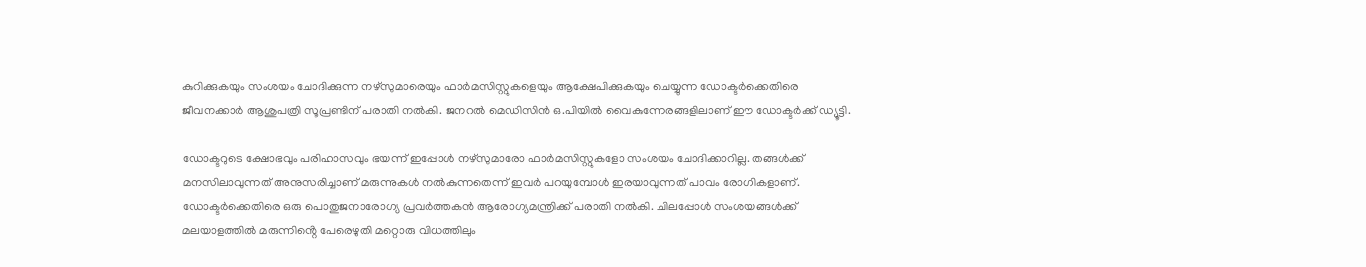കുറിക്കുകയും സംശയം ചോദിക്കുന്ന നഴ്‌സുമാരെയും ഫാര്‍മസിസ്റ്റുകളെയും ആക്ഷേപിക്കുകയും ചെയ്യുന്ന ഡോക്ടര്‍ക്കെതിരെ ജീവനക്കാര്‍ ആശുപത്രി സൂപ്രണ്ടിന് പരാതി നല്‍കി. ജനറല്‍ മെഡിസിന്‍ ഒ.പിയില്‍ വൈകുന്നേരങ്ങളിലാണ് ഈ ഡോക്ടര്‍ക്ക് ഡ്യൂട്ടി.

ഡോക്ടറുടെ ക്ഷോഭവും പരിഹാസവും ഭയന്ന് ഇപ്പോള്‍ നഴ്‌സുമാരോ ഫാര്‍മസിസ്റ്റുകളോ സംശയം ചോദിക്കാറില്ല. തങ്ങള്‍ക്ക് മനസിലാവുന്നത് അനുസരിച്ചാണ് മരുന്നുകള്‍ നല്‍കുന്നതെന്ന് ഇവര്‍ പറയുമ്പോള്‍ ഇരയാവുന്നത് പാവം രോഗികളാണ്. ഡോക്ടര്‍ക്കെതിരെ ഒരു പൊതുജനാരോഗ്യ പ്രവര്‍ത്തകന്‍ ആരോഗ്യമന്ത്രിക്ക് പരാതി നല്‍കി. ചിലപ്പോള്‍ സംശയങ്ങള്‍ക്ക് മലയാളത്തില്‍ മരുന്നിൻ്റെ പേരെഴുതി മറ്റൊരു വിധത്തിലും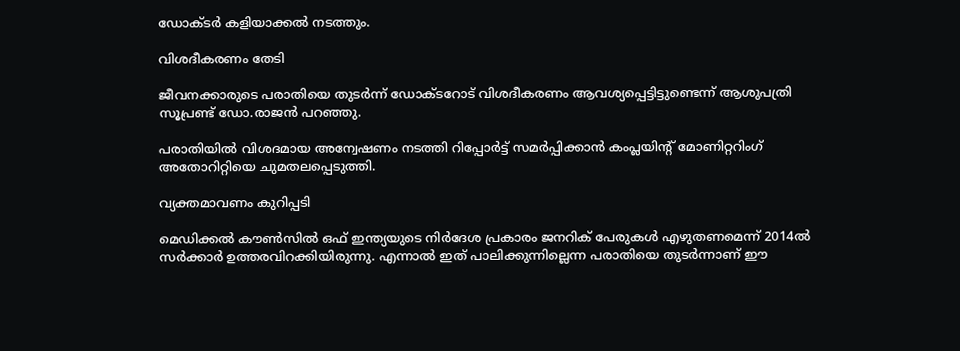ഡോക്ടര്‍ കളിയാക്കല്‍ നടത്തും.

വിശദീകരണം തേടി

ജീവനക്കാരുടെ പരാതിയെ തുടര്‍ന്ന് ഡോക്ടറോട് വിശദീകരണം ആവശ്യപ്പെട്ടിട്ടുണ്ടെന്ന് ആശുപത്രി സൂപ്രണ്ട് ഡോ.രാജന്‍ പറഞ്ഞു.

പരാതിയില്‍ വിശദമായ അന്വേഷണം നടത്തി റിപ്പോര്‍ട്ട് സമര്‍പ്പിക്കാന്‍ കംപ്ലയിന്റ് മോണിറ്ററിംഗ് അതോറിറ്റിയെ ചുമതലപ്പെടുത്തി.

വ്യക്തമാവണം കുറിപ്പടി

മെഡിക്കല്‍ കൗണ്‍സില്‍ ഒഫ് ഇന്ത്യയുടെ നിര്‍ദേശ പ്രകാരം ജനറിക് പേരുകള്‍ എഴുതണമെന്ന് 2014ല്‍ സര്‍ക്കാര്‍ ഉത്തരവിറക്കിയിരുന്നു. എന്നാല്‍ ഇത് പാലിക്കുന്നില്ലെന്ന പരാതിയെ തുടര്‍ന്നാണ് ഈ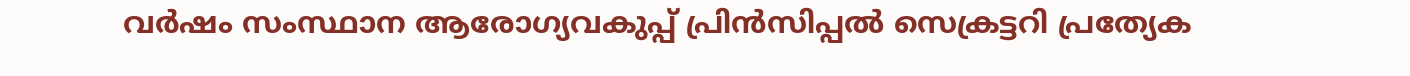വര്‍ഷം സംസ്ഥാന ആരോഗ്യവകുപ്പ് പ്രിന്‍സിപ്പല്‍ സെക്രട്ടറി പ്രത്യേക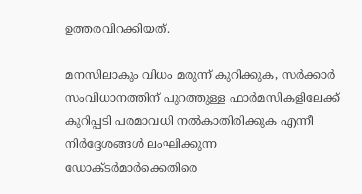ഉത്തരവിറക്കിയത്.

മനസിലാകും വിധം മരുന്ന് കുറിക്കുക, സര്‍ക്കാര്‍ സംവിധാനത്തിന് പുറത്തുള്ള ഫാര്‍മസികളിലേക്ക് കുറിപ്പടി പരമാവധി നല്‍കാതിരിക്കുക എന്നീ നിര്‍ദ്ദേശങ്ങള്‍ ലംഘിക്കുന്ന ഡോക്ടര്‍മാര്‍ക്കെതിരെ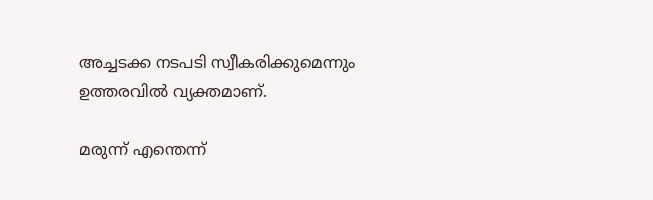അച്ചടക്ക നടപടി സ്വീകരിക്കുമെന്നും ഉത്തരവില്‍ വ്യക്തമാണ്.

മരുന്ന് എന്തെന്ന്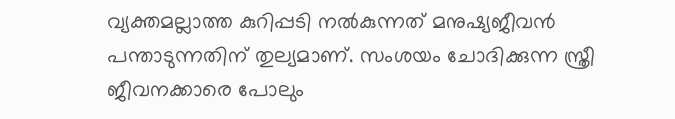വ്യക്തമല്ലാത്ത കുറിപ്പടി നല്‍കുന്നത് മനുഷ്യജീവന്‍ പന്താടുന്നതിന് തുല്യമാണ്. സംശയം ചോദിക്കുന്ന സ്ത്രീ ജീവനക്കാരെ പോലും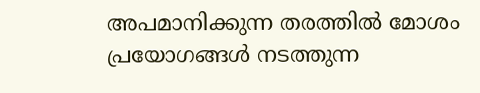അപമാനിക്കുന്ന തരത്തില്‍ മോശം പ്രയോഗങ്ങള്‍ നടത്തുന്ന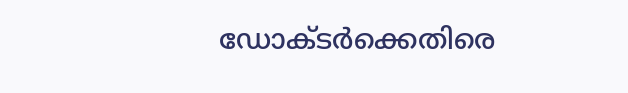ഡോക്ടര്‍ക്കെതിരെ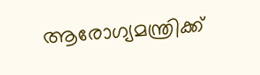ആരോഗ്യമന്ത്രിക്ക്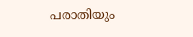പരാതിയും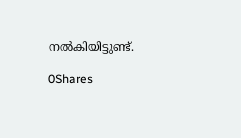നല്‍കിയിട്ടുണ്ട്.

0Shares